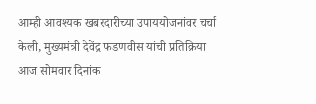आम्ही आवश्यक खबरदारीच्या उपाययोजनांवर चर्चा केली, मुख्यमंत्री देवेंद्र फडणवीस यांची प्रतिक्रिया
आज सोमवार दिनांक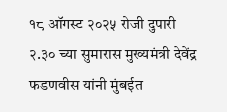१८ ऑगस्ट २०२५ रोजी दुपारी २.३० च्या सुमारास मुख्यमंत्री देवेंद्र फडणवीस यांनी मुंबईत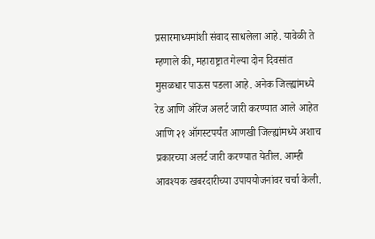प्रसारमाध्यमांशी संवाद साधलेला आहे. यावेळी ते म्हणाले की, महाराष्ट्रात गेल्या दोन दिवसांत मुसळधार पाऊस पडला आहे. अनेक जिल्ह्यांमध्ये रेड आणि ऑरेंज अलर्ट जारी करण्यात आले आहेत आणि २१ ऑगस्टपर्यंत आणखी जिल्ह्यांमध्ये अशाच प्रकारच्या अलर्ट जारी करण्यात येतील. आम्ही आवश्यक खबरदारीच्या उपाययोजनांवर चर्चा केली.